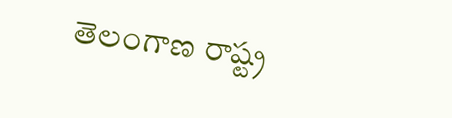తెలంగాణ రాష్ట్ర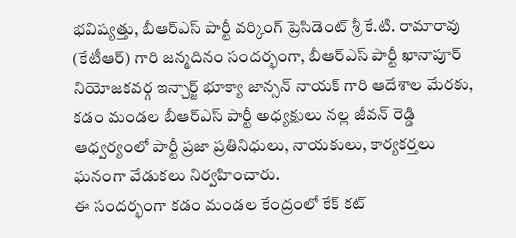భవిష్యత్తు, బీఆర్ఎస్ పార్టీ వర్కింగ్ ప్రెసిడెంట్ శ్రీ కే.టి. రామారావు (కేటీఆర్) గారి జన్మదినం సందర్భంగా, బీఆర్ఎస్ పార్టీ ఖానాపూర్ నియోజకవర్గ ఇన్చార్జ్ భూక్యా జాన్సన్ నాయక్ గారి ఆదేశాల మేరకు, కడం మండల బీఆర్ఎస్ పార్టీ అధ్యక్షులు నల్ల జీవన్ రెడ్డి ఆధ్వర్యంలో పార్టీ ప్రజా ప్రతినిధులు, నాయకులు, కార్యకర్తలు ఘనంగా వేడుకలు నిర్వహించారు.
ఈ సందర్భంగా కడం మండల కేంద్రంలో కేక్ కట్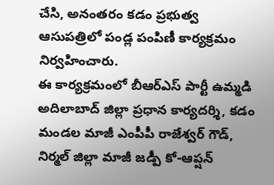చేసి, అనంతరం కడం ప్రభుత్వ ఆసుపత్రిలో పండ్ల పంపిణీ కార్యక్రమం నిర్వహించారు.
ఈ కార్యక్రమంలో బీఆర్ఎస్ పార్టీ ఉమ్మడి అదిలాబాద్ జిల్లా ప్రధాన కార్యదర్శి, కడం మండల మాజీ ఎంపీపీ రాజేశ్వర్ గౌడ్, నిర్మల్ జిల్లా మాజీ జడ్పీ కో-ఆప్షన్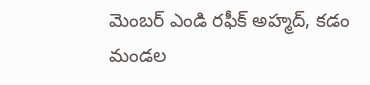మెంబర్ ఎండి రఫీక్ అహ్మద్, కడం మండల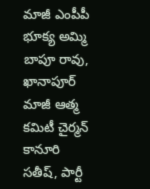మాజీ ఎంపీపీ భూక్య అమ్మి బాపూ రావు, ఖానాపూర్ మాజీ ఆత్మ కమిటీ చైర్మన్ కానూరి సతీష్, పార్టీ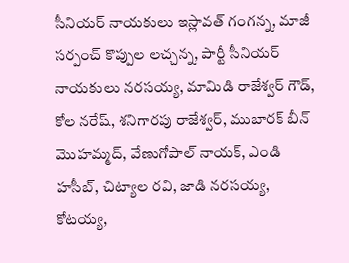సీనియర్ నాయకులు ఇస్లావత్ గంగన్న, మాజీ సర్పంచ్ కొప్పుల లచ్చన్న, పార్టీ సీనియర్ నాయకులు నరసయ్య, మామిడి రాజేశ్వర్ గౌడ్, కోల నరేష్, శనిగారపు రాజేశ్వర్, ముబారక్ బీన్ మొహమ్మద్, వేణుగోపాల్ నాయక్, ఎండి హసీబ్, చిట్యాల రవి, జాడి నరసయ్య, కోటయ్య,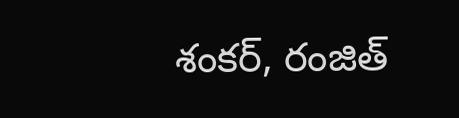శంకర్, రంజిత్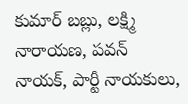కుమార్ బబ్లు, లక్ష్మి నారాయణ, పవన్ నాయక్, పార్టీ నాయకులు,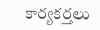కార్యకర్తలు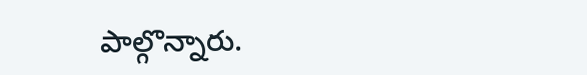పాల్గొన్నారు.